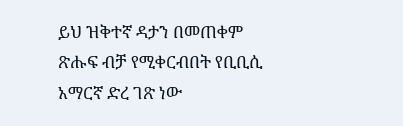ይህ ዝቅተኛ ዳታን በመጠቀም ጽሑፍ ብቻ የሚቀርብበት የቢቢሲ አማርኛ ድረ ገጽ ነው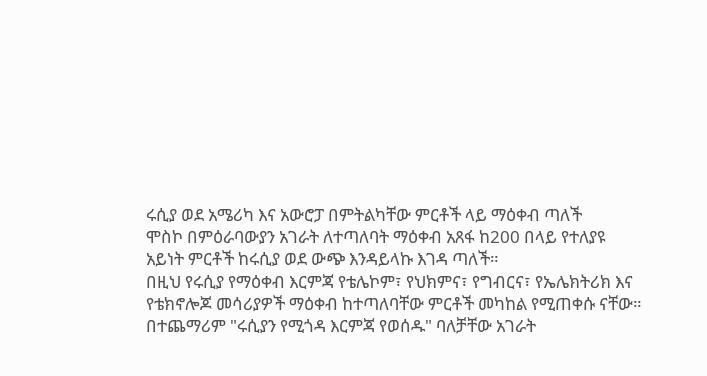ሩሲያ ወደ አሜሪካ እና አውሮፓ በምትልካቸው ምርቶች ላይ ማዕቀብ ጣለች
ሞስኮ በምዕራባውያን አገራት ለተጣለባት ማዕቀብ አጸፋ ከ200 በላይ የተለያዩ አይነት ምርቶች ከሩሲያ ወደ ውጭ እንዳይላኩ እገዳ ጣለች።
በዚህ የሩሲያ የማዕቀብ እርምጃ የቴሌኮም፣ የህክምና፣ የግብርና፣ የኤሌክትሪክ እና የቴክኖሎጆ መሳሪያዎች ማዕቀብ ከተጣለባቸው ምርቶች መካከል የሚጠቀሱ ናቸው።
በተጨማሪም "ሩሲያን የሚጎዳ እርምጃ የወሰዱ" ባለቻቸው አገራት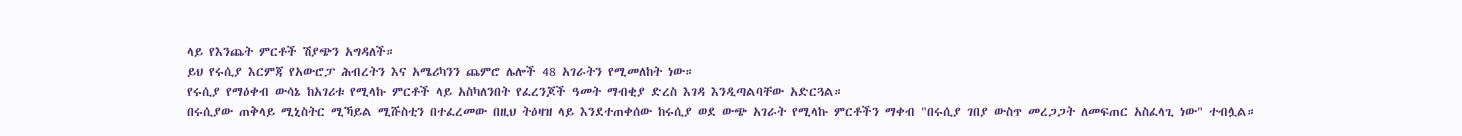ላይ የእንጨት ምርቶች ሽያጭን አግዳለች።
ይህ የሩሲያ እርምጃ የአውሮፓ ሕብረትን እና አሜሪካንን ጨምሮ ሌሎች 48 አገራትን የሚመለከት ነው።
የሩሲያ የማዕቀብ ውሳኔ ከአገሪቱ የሚላኩ ምርቶች ላይ አስካለንበት የፈረንጆች ዓመት ማብቂያ ድረስ እገዳ እንዲጣልባቸው አድርጓል።
በሩሲያው ጠቅላይ ሚኒስትር ሚኻይል ሚሹስቲን በተፈረመው በዚህ ትዕዛዝ ላይ እንደተጠቀሰው ከሩሲያ ወደ ውጭ አገራት የሚላኩ ምርቶችን ማቀብ "በሩሲያ ገበያ ውስጥ መረጋጋት ለመፍጠር አስፈላጊ ነው" ተብሏል።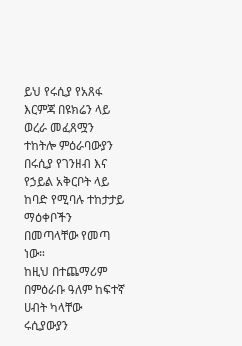ይህ የሩሲያ የአጸፋ እርምጃ በዩክሬን ላይ ወረራ መፈጸሟን ተከትሎ ምዕራባውያን በሩሲያ የገንዘብ እና የኃይል አቅርቦት ላይ ከባድ የሚባሉ ተከታታይ ማዕቀቦችን በመጣላቸው የመጣ ነው።
ከዚህ በተጨማሪም በምዕራቡ ዓለም ከፍተኛ ሀብት ካላቸው ሩሲያውያን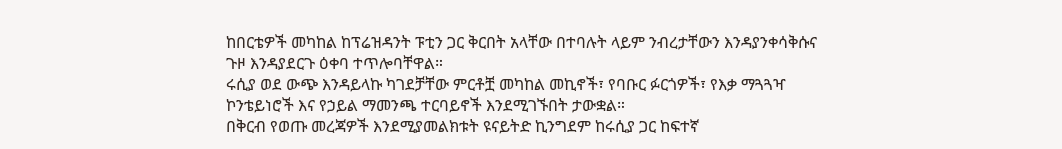ከበርቴዎች መካከል ከፕሬዝዳንት ፑቲን ጋር ቅርበት አላቸው በተባሉት ላይም ንብረታቸውን እንዳያንቀሳቅሱና ጉዞ እንዳያደርጉ ዕቀባ ተጥሎባቸዋል።
ሩሲያ ወደ ውጭ እንዳይላኩ ካገደቻቸው ምርቶቿ መካከል መኪኖች፣ የባቡር ፉርጎዎች፣ የእቃ ማጓጓዣ ኮንቴይነሮች እና የኃይል ማመንጫ ተርባይኖች እንደሚገኙበት ታውቋል።
በቅርብ የወጡ መረጃዎች እንደሚያመልክቱት ዩናይትድ ኪንግደም ከሩሲያ ጋር ከፍተኛ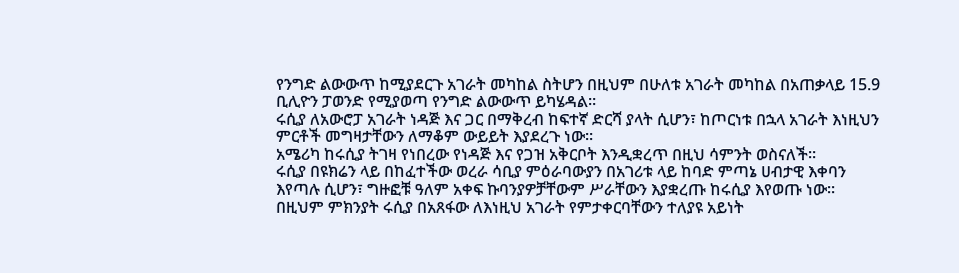የንግድ ልውውጥ ከሚያደርጉ አገራት መካከል ስትሆን በዚህም በሁለቱ አገራት መካከል በአጠቃላይ 15.9 ቢሊዮን ፓወንድ የሚያወጣ የንግድ ልውውጥ ይካሄዳል።
ሩሲያ ለአውሮፓ አገራት ነዳጅ እና ጋር በማቅረብ ከፍተኛ ድርሻ ያላት ሲሆን፣ ከጦርነቱ በኋላ አገራት እነዚህን ምርቶች መግዛታቸውን ለማቆም ውይይት እያደረጉ ነው።
አሜሪካ ከሩሲያ ትገዛ የነበረው የነዳጅ እና የጋዝ አቅርቦት እንዲቋረጥ በዚህ ሳምንት ወስናለች።
ሩሲያ በዩክሬን ላይ በከፈተችው ወረራ ሳቢያ ምዕራባውያን በአገሪቱ ላይ ከባድ ምጣኔ ሀብታዊ እቀባን እየጣሉ ሲሆን፣ ግዙፎቹ ዓለም አቀፍ ኩባንያዎቻቸውም ሥራቸውን እያቋረጡ ከሩሲያ እየወጡ ነው።
በዚህም ምክንያት ሩሲያ በአጸፋው ለእነዚህ አገራት የምታቀርባቸውን ተለያዩ አይነት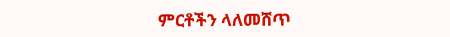ምርቶችን ላለመሸጥ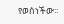የወሰነችው።